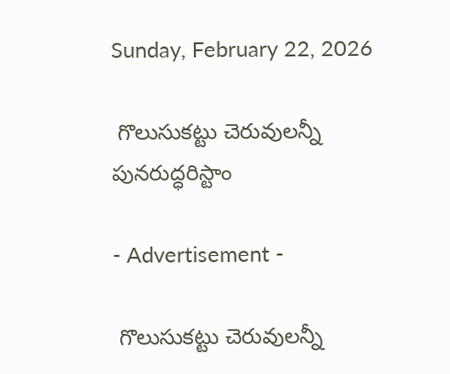Sunday, February 22, 2026

 గొలుసుకట్టు చెరువులన్నీ పునరుద్ధరిస్టాం

- Advertisement -

 గొలుసుకట్టు చెరువులన్నీ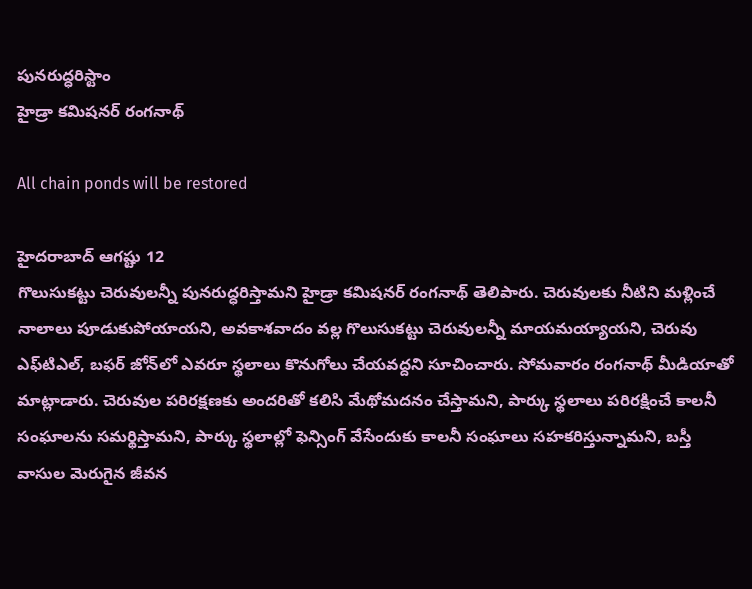పునరుద్ధరిస్టాం
హైడ్రా కమిషనర్ రంగనాథ్

All chain ponds will be restored

హైదరాబాద్ ఆగష్టు 12
గొలుసుకట్టు చెరువులన్నీ పునరుద్ధరిస్తామని హైడ్రా కమిషనర్ రంగనాథ్ తెలిపారు. చెరువులకు నీటిని మళ్లించే నాలాలు పూడుకుపోయాయని, అవకాశవాదం వల్ల గొలుసుకట్టు చెరువులన్నీ మాయమయ్యాయని, చెరువు ఎఫ్‌టిఎల్, బఫర్ జోన్‌లో ఎవరూ స్థలాలు కొనుగోలు చేయవద్దని సూచించారు. సోమవారం రంగనాథ్ మీడియాతో మాట్లాడారు. చెరువుల పరిరక్షణకు అందరితో కలిసి మేథోమదనం చేస్తామని, పార్కు స్థలాలు పరిరక్షించే కాలనీ సంఘాలను సమర్థిస్తామని, పార్కు స్థలాల్లో ఫెన్సింగ్ వేసేందుకు కాలనీ సంఘాలు సహకరిస్తున్నామని, బస్తీ వాసుల మెరుగైన జీవన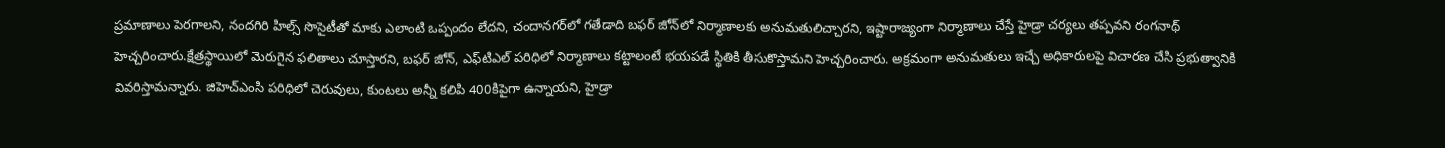ప్రమాణాలు పెరగాలని, నందగిరి హిల్స్ సొసైటీతో మాకు ఎలాంటి ఒప్పందం లేదని, చందానగర్‌లో గతేడాది బఫర్ జోన్‌లో నిర్మాణాలకు అనుమతులిచ్చారని, ఇష్టారాజ్యంగా నిర్మాణాలు చేస్తే హైడ్రా చర్యలు తప్పవని రంగనాథ్ హెచ్చరించారు.క్షేత్రస్థాయిలో మెరుగైన ఫలితాలు చూస్తారని, బఫర్ జోన్, ఎఫ్‌టిఎల్ పరిధిలో నిర్మాణాలు కట్టాలంటే భయపడే స్థితికి తీసుకొస్తామని హెచ్చరించారు. అక్రమంగా అనుమతులు ఇచ్చే అధికారులపై విచారణ చేసి ప్రభుత్వానికి వివరిస్తామన్నారు. జిహెచ్‌ఎంసి పరిధిలో చెరువులు, కుంటలు అన్నీ కలిపి 400కిపైగా ఉన్నాయని, హైడ్రా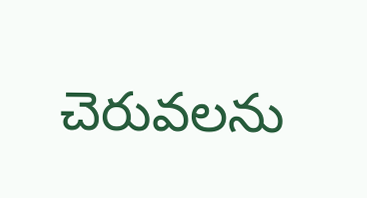చెరువలను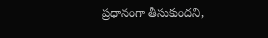ప్రధానంగా తీసుకుందని,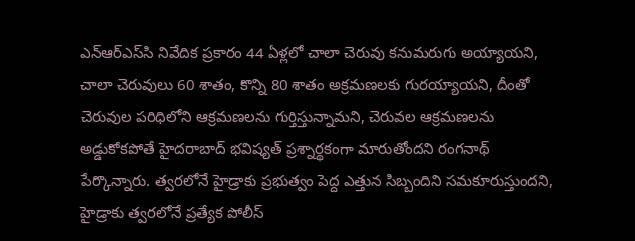ఎన్‌ఆర్‌ఎస్‌సి నివేదిక ప్రకారం 44 ఏళ్లలో చాలా చెరువు కనుమరుగు అయ్యాయని, చాలా చెరువులు 60 శాతం, కొన్ని 80 శాతం అక్రమణలకు గురయ్యాయని, దీంతో చెరువుల పరిధిలోని ఆక్రమణలను గుర్తిస్తున్నామని, చెరువల ఆక్రమణలను అడ్డుకోకపోతే హైదరాబాద్ భవిష్యత్ ప్రశ్నార్థకంగా మారుతోందని రంగనాథ్ పేర్కొన్నారు. త్వరలోనే హైడ్రాకు ప్రభుత్వం పెద్ద ఎత్తున సిబ్బందిని సమకూరుస్తుందని, హైడ్రాకు త్వరలోనే ప్రత్యేక పోలీస్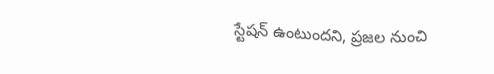స్టేషన్ ఉంటుందని, ప్రజల నుంచి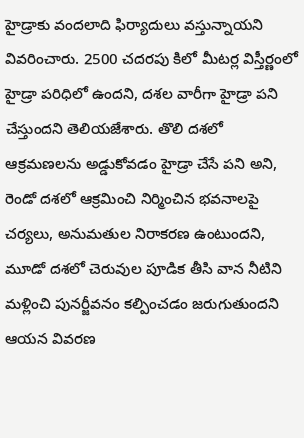హైడ్రాకు వందలాది ఫిర్యాదులు వస్తున్నాయని వివరించారు. 2500 చదరపు కిలో మీటర్ల విస్తీర్ణంలో హైడ్రా పరిధిలో ఉందని, దశల వారీగా హైడ్రా పని చేస్తుందని తెలియజేశారు. తొలి దశలో ఆక్రమణలను అడ్డుకోవడం హైడ్రా చేసే పని అని, రెండో దశలో ఆక్రమించి నిర్మించిన భవనాలపై చర్యలు, అనుమతుల నిరాకరణ ఉంటుందని, మూడో దశలో చెరువుల పూడిక తీసి వాన నీటిని మళ్లించి పునర్జీవనం కల్పించడం జరుగుతుందని ఆయన వివరణ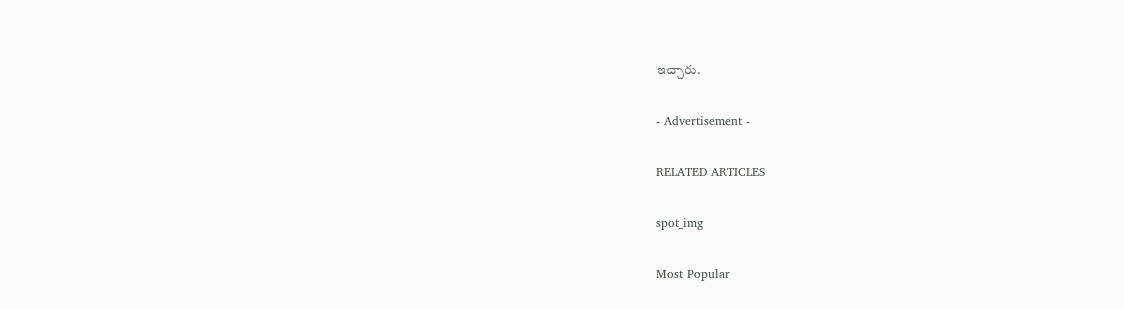ఇచ్చారు.

- Advertisement -

RELATED ARTICLES

spot_img

Most Popular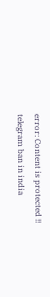error: Content is protected !!
telegram ban in india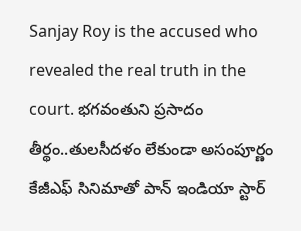Sanjay Roy is the accused who revealed the real truth in the court. భగవంతుని ప్రసాదం తీర్థం..తులసీదళం లేకుండా అసంపూర్ణం కేజీఎఫ్ సినిమాతో పాన్ ఇండియా స్టార్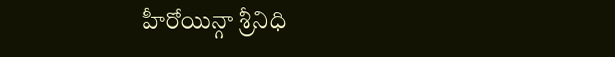హీరోయిన్గా శ్రీనిధి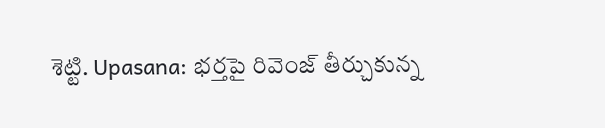శెట్టి. Upasana: భర్తపై రివెంజ్ తీర్చుకున్న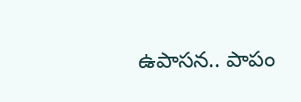ఉపాసన.. పాపం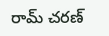రామ్ చరణ్